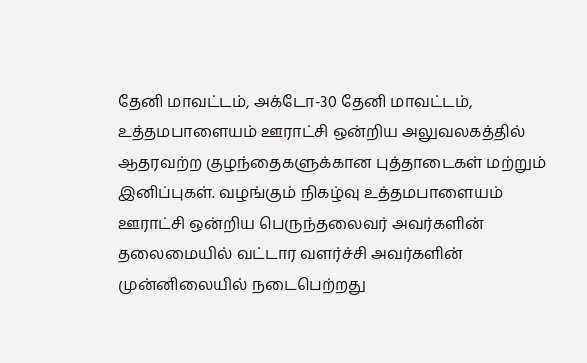தேனி மாவட்டம், அக்டோ-30 தேனி மாவட்டம், உத்தமபாளையம் ஊராட்சி ஒன்றிய அலுவலகத்தில் ஆதரவற்ற குழந்தைகளுக்கான புத்தாடைகள் மற்றும் இனிப்புகள். வழங்கும் நிகழ்வு உத்தமபாளையம் ஊராட்சி ஒன்றிய பெருந்தலைவர் அவர்களின் தலைமையில் வட்டார வளர்ச்சி அவர்களின் முன்னிலையில் நடைபெற்றது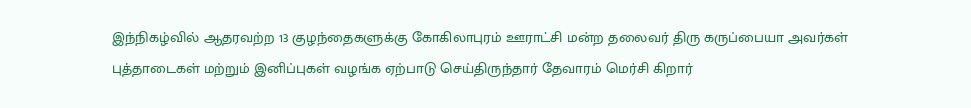இந்நிகழ்வில் ஆதரவற்ற 13 குழந்தைகளுக்கு கோகிலாபுரம் ஊராட்சி மன்ற தலைவர் திரு கருப்பையா அவர்கள் புத்தாடைகள் மற்றும் இனிப்புகள் வழங்க ஏற்பாடு செய்திருந்தார் தேவாரம் மெர்சி கிறார்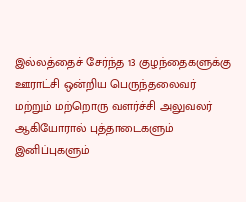இல்லத்தைச் சேர்ந்த 13 குழந்தைகளுக்கு ஊராட்சி ஒன்றிய பெருந்தலைவர் மற்றும் மற்றொரு வளர்ச்சி அலுவலர் ஆகியோரால் புத்தாடைகளும் இனிப்புகளும்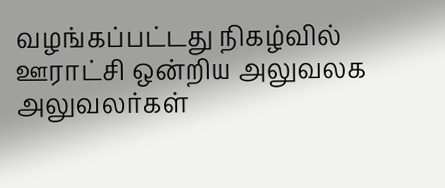வழங்கப்பட்டது நிகழ்வில் ஊராட்சி ஒன்றிய அலுவலக அலுவலர்கள்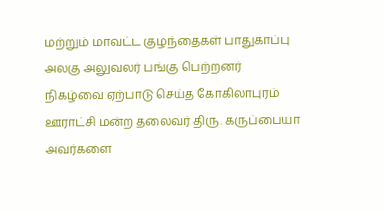மற்றும் மாவட்ட குழந்தைகள் பாதுகாப்பு அலகு அலுவலர் பங்கு பெற்றனர் நிகழ்வை ஏற்பாடு செய்த கோகிலாபுரம் ஊராட்சி மன்ற தலைவர் திரு. கருப்பையா அவர்களை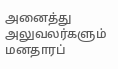அனைத்து அலுவலர்களும் மனதாரப்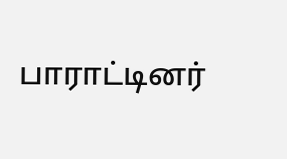பாராட்டினர்